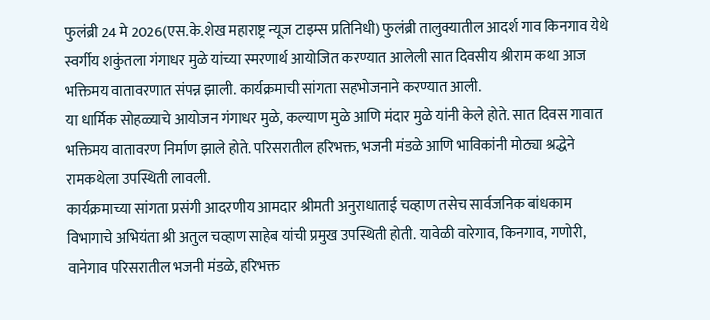फुलंब्री 24 मे 2026(एस.के.शेख महाराष्ट्र न्यूज टाइम्स प्रतिनिधी) फुलंब्री तालुक्यातील आदर्श गाव किनगाव येथे स्वर्गीय शकुंतला गंगाधर मुळे यांच्या स्मरणार्थ आयोजित करण्यात आलेली सात दिवसीय श्रीराम कथा आज भक्तिमय वातावरणात संपन्न झाली. कार्यक्रमाची सांगता सहभोजनाने करण्यात आली.
या धार्मिक सोहळ्याचे आयोजन गंगाधर मुळे, कल्याण मुळे आणि मंदार मुळे यांनी केले होते. सात दिवस गावात भक्तिमय वातावरण निर्माण झाले होते. परिसरातील हरिभक्त, भजनी मंडळे आणि भाविकांनी मोठ्या श्रद्धेने रामकथेला उपस्थिती लावली.
कार्यक्रमाच्या सांगता प्रसंगी आदरणीय आमदार श्रीमती अनुराधाताई चव्हाण तसेच सार्वजनिक बांधकाम विभागाचे अभियंता श्री अतुल चव्हाण साहेब यांची प्रमुख उपस्थिती होती. यावेळी वारेगाव, किनगाव, गणोरी, वानेगाव परिसरातील भजनी मंडळे, हरिभक्त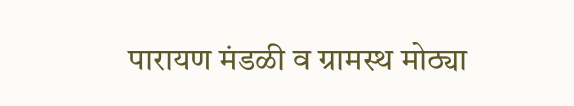पारायण मंडळी व ग्रामस्थ मोठ्या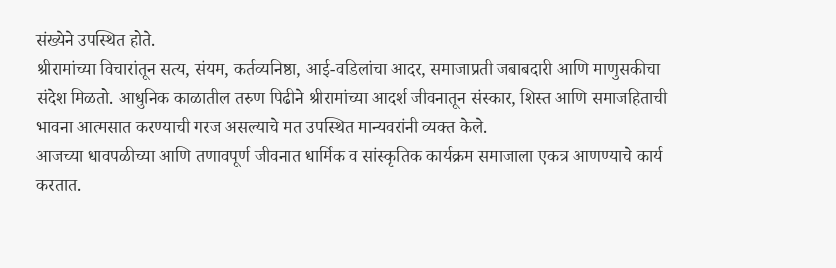संख्येने उपस्थित होते.
श्रीरामांच्या विचारांतून सत्य, संयम, कर्तव्यनिष्ठा, आई-वडिलांचा आदर, समाजाप्रती जबाबदारी आणि माणुसकीचा संदेश मिळतो. आधुनिक काळातील तरुण पिढीने श्रीरामांच्या आदर्श जीवनातून संस्कार, शिस्त आणि समाजहिताची भावना आत्मसात करण्याची गरज असल्याचे मत उपस्थित मान्यवरांनी व्यक्त केले.
आजच्या धावपळीच्या आणि तणावपूर्ण जीवनात धार्मिक व सांस्कृतिक कार्यक्रम समाजाला एकत्र आणण्याचे कार्य करतात.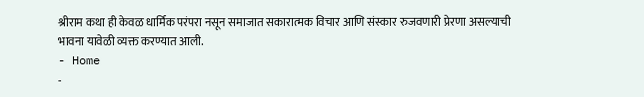श्रीराम कथा ही केवळ धार्मिक परंपरा नसून समाजात सकारात्मक विचार आणि संस्कार रुजवणारी प्रेरणा असल्याची भावना यावेळी व्यक्त करण्यात आली.
- Home
-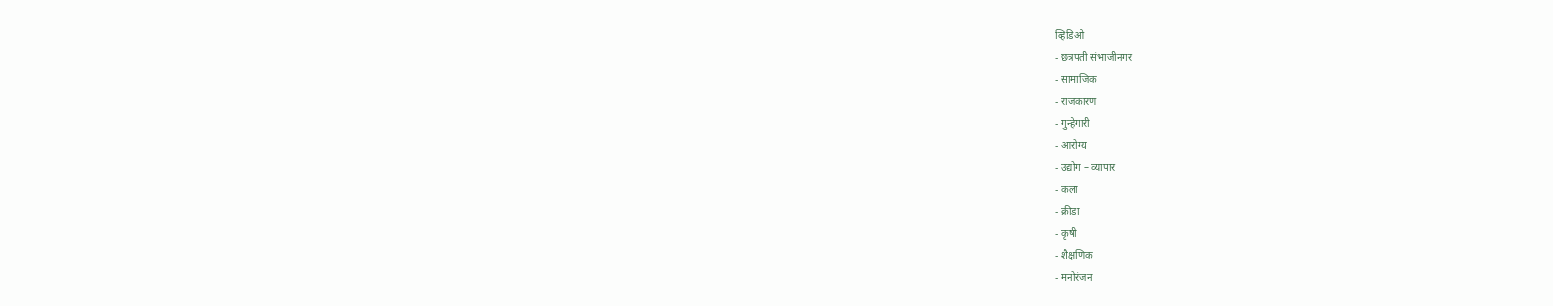व्हिडिओ
- छत्रपती संभाजीनगर
- सामाजिक
- राजकारण
- गुन्हेगारी
- आरोग्य
- उद्योग – व्यापार
- कला
- क्रीडा
- कृषी
- शैक्षणिक
- मनोरंजन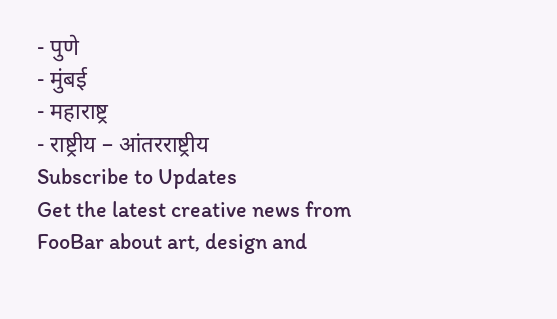- पुणे
- मुंबई
- महाराष्ट्र
- राष्ट्रीय – आंतरराष्ट्रीय
Subscribe to Updates
Get the latest creative news from FooBar about art, design and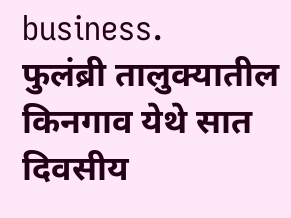business.
फुलंब्री तालुक्यातील किनगाव येथे सात दिवसीय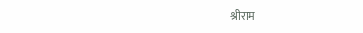श्रीराम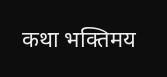कथा भक्तिमय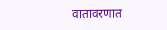वातावरणात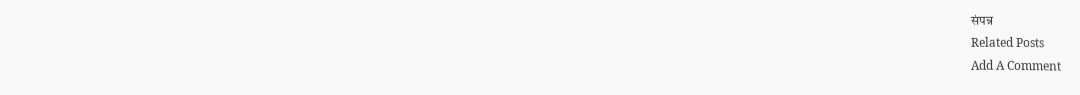संपन्न
Related Posts
Add A Comment